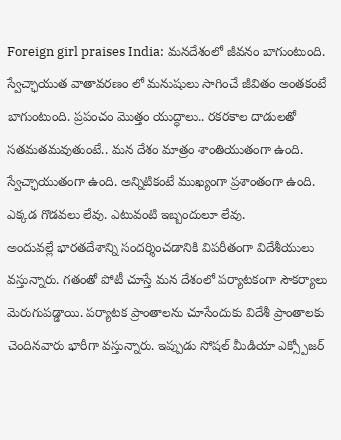Foreign girl praises India: మనదేశంలో జీవనం బాగుంటుంది. స్వేచ్ఛాయుత వాతావరణం లో మనుషులు సాగించే జీవితం అంతకంటే బాగుంటుంది. ప్రపంచం మొత్తం యుద్ధాలు.. రకరకాల దాడులతో సతమతమవుతుంటే.. మన దేశం మాత్రం శాంతియుతంగా ఉంది. స్వేచ్ఛాయుతంగా ఉంది. అన్నిటికంటే ముఖ్యంగా ప్రశాంతంగా ఉంది. ఎక్కడ గొడవలు లేవు. ఎటువంటి ఇబ్బందులూ లేవు.
అందువల్లే భారతదేశాన్ని సందర్శించడానికి విపరీతంగా విదేశీయులు వస్తున్నారు. గతంతో పోటీ చూస్తే మన దేశంలో పర్యాటకంగా సౌకర్యాలు మెరుగుపడ్డాయి. పర్యాటక ప్రాంతాలను చూసేందుకు విదేశీ ప్రాంతాలకు చెందినవారు భారీగా వస్తున్నారు. ఇప్పుడు సోషల్ మీడియా ఎక్స్పోజర్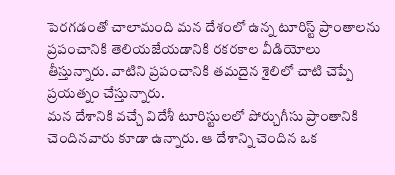పెరగడంతో చాలామంది మన దేశంలో ఉన్న టూరిస్ట్ ప్రాంతాలను ప్రపంచానికి తెలియజేయడానికి రకరకాల వీడియోలు తీస్తున్నారు. వాటిని ప్రపంచానికి తమదైన శైలిలో చాటి చెప్పే ప్రయత్నం చేస్తున్నారు.
మన దేశానికి వచ్చే విదేశీ టూరిస్టులలో పోర్చుగీసు ప్రాంతానికి చెందినవారు కూడా ఉన్నారు. ఆ దేశాన్ని చెందిన ఒక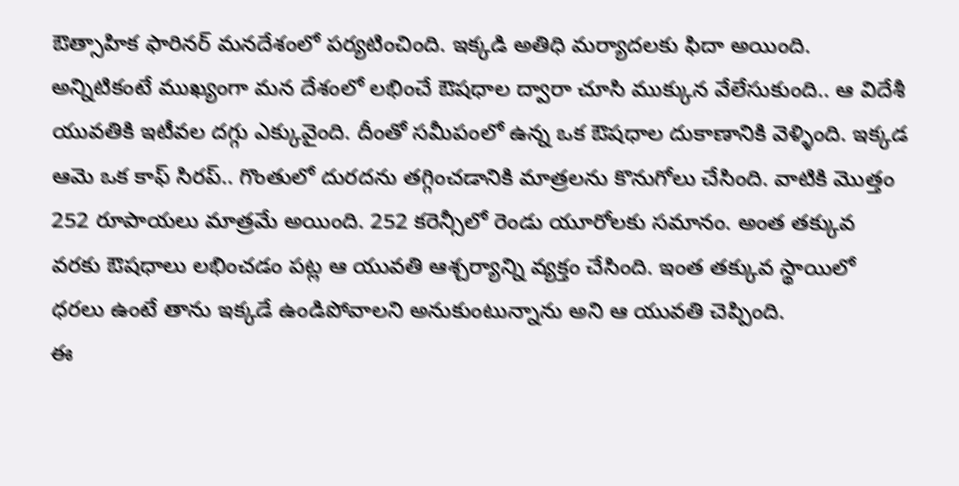ఔత్సాహిక ఫారినర్ మనదేశంలో పర్యటించింది. ఇక్కడి అతిధి మర్యాదలకు ఫిదా అయింది. అన్నిటికంటే ముఖ్యంగా మన దేశంలో లభించే ఔషధాల ద్వారా చూసి ముక్కున వేలేసుకుంది.. ఆ విదేశీ యువతికి ఇటీవల దగ్గు ఎక్కువైంది. దీంతో సమీపంలో ఉన్న ఒక ఔషధాల దుకాణానికి వెళ్ళింది. ఇక్కడ ఆమె ఒక కాఫ్ సిరప్.. గొంతులో దురదను తగ్గించడానికి మాత్రలను కొనుగోలు చేసింది. వాటికి మొత్తం 252 రూపాయలు మాత్రమే అయింది. 252 కరెన్సీలో రెండు యూరోలకు సమానం. అంత తక్కువ వరకు ఔషధాలు లభించడం పట్ల ఆ యువతి ఆశ్చర్యాన్ని వ్యక్తం చేసింది. ఇంత తక్కువ స్థాయిలో ధరలు ఉంటే తాను ఇక్కడే ఉండిపోవాలని అనుకుంటున్నాను అని ఆ యువతి చెప్పింది.
ఈ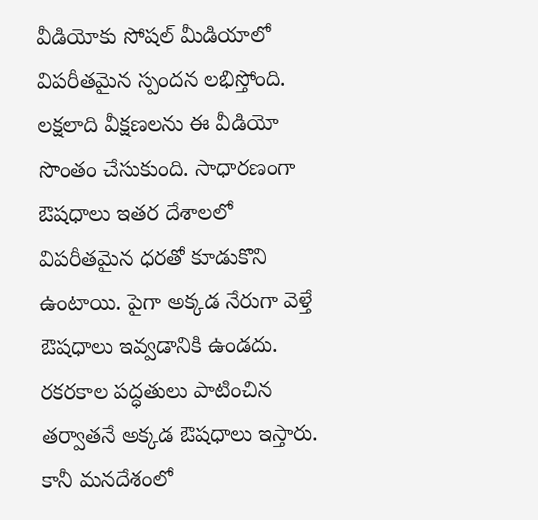వీడియోకు సోషల్ మీడియాలో విపరీతమైన స్పందన లభిస్తోంది. లక్షలాది వీక్షణలను ఈ వీడియో సొంతం చేసుకుంది. సాధారణంగా ఔషధాలు ఇతర దేశాలలో విపరీతమైన ధరతో కూడుకొని ఉంటాయి. పైగా అక్కడ నేరుగా వెళ్తే ఔషధాలు ఇవ్వడానికి ఉండదు. రకరకాల పద్ధతులు పాటించిన తర్వాతనే అక్కడ ఔషధాలు ఇస్తారు. కానీ మనదేశంలో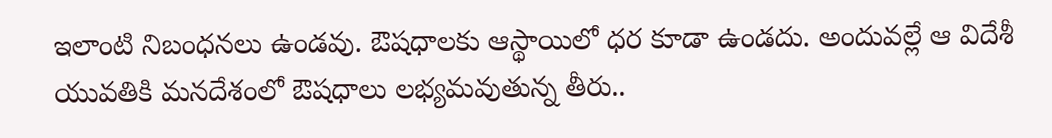ఇలాంటి నిబంధనలు ఉండవు. ఔషధాలకు ఆస్థాయిలో ధర కూడా ఉండదు. అందువల్లే ఆ విదేశీ యువతికి మనదేశంలో ఔషధాలు లభ్యమవుతున్న తీరు..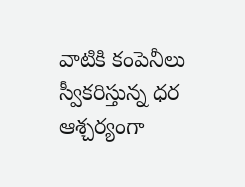వాటికి కంపెనీలు స్వీకరిస్తున్న ధర ఆశ్చర్యంగా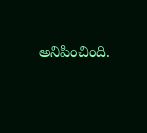అనిపించింది.